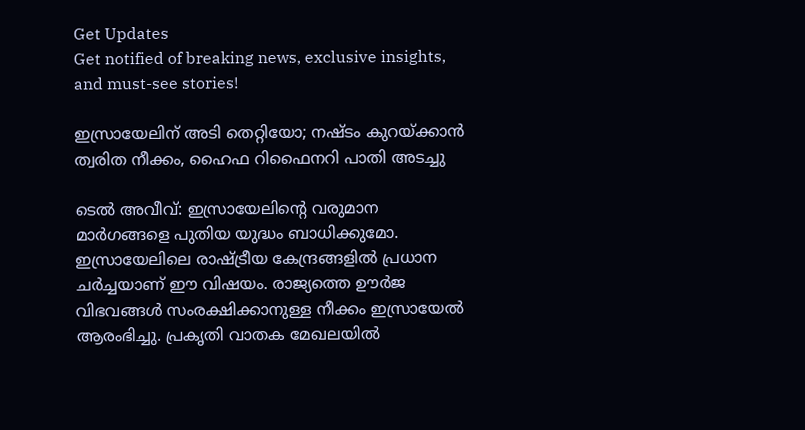Get Updates
Get notified of breaking news, exclusive insights, and must-see stories!

ഇസ്രായേലിന് അടി തെറ്റിയോ; നഷ്ടം കുറയ്ക്കാന്‍ ത്വരിത നീക്കം, ഹൈഫ റിഫൈനറി പാതി അടച്ചു

ടെല്‍ അവീവ്: ഇസ്രായേലിന്റെ വരുമാന മാര്‍ഗങ്ങളെ പുതിയ യുദ്ധം ബാധിക്കുമോ. ഇസ്രായേലിലെ രാഷ്ട്രീയ കേന്ദ്രങ്ങളില്‍ പ്രധാന ചര്‍ച്ചയാണ് ഈ വിഷയം. രാജ്യത്തെ ഊര്‍ജ വിഭവങ്ങള്‍ സംരക്ഷിക്കാനുള്ള നീക്കം ഇസ്രായേല്‍ ആരംഭിച്ചു. പ്രകൃതി വാതക മേഖലയില്‍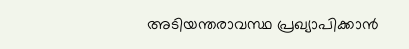അടിയന്തരാവസ്ഥ പ്രഖ്യാപിക്കാന്‍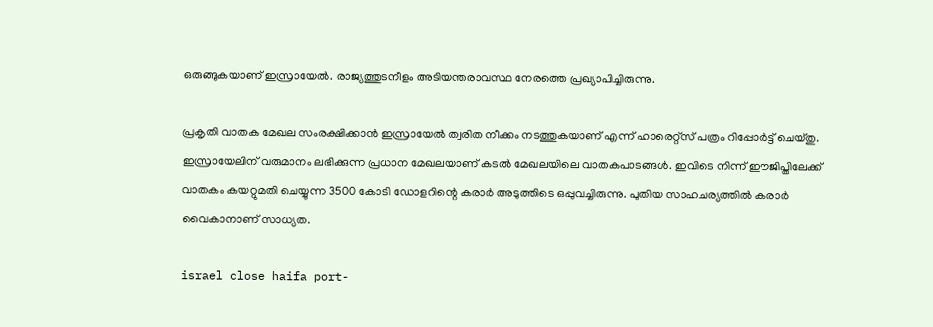ഒരുങ്ങുകയാണ് ഇസ്രായേല്‍. രാജ്യത്തുടനീളം അടിയന്തരാവസ്ഥ നേരത്തെ പ്രഖ്യാപിച്ചിരുന്നു.

പ്രകൃതി വാതക മേഖല സംരക്ഷിക്കാന്‍ ഇസ്രായേല്‍ ത്വരിത നീക്കം നടത്തുകയാണ് എന്ന് ഹാരെറ്റ്‌സ് പത്രം റിപ്പോര്‍ട്ട് ചെയ്തു. ഇസ്രായേലിന് വരുമാനം ലഭിക്കുന്ന പ്രധാന മേഖലയാണ് കടല്‍ മേഖലയിലെ വാതകപാടങ്ങള്‍. ഇവിടെ നിന്ന് ഈജിപ്തിലേക്ക് വാതകം കയറ്റുമതി ചെയ്യുന്ന 3500 കോടി ഡോളറിന്റെ കരാര്‍ അടുത്തിടെ ഒപ്പുവച്ചിരുന്നു. പുതിയ സാഹചര്യത്തില്‍ കരാര്‍ വൈകാനാണ് സാധ്യത.

israel close haifa port-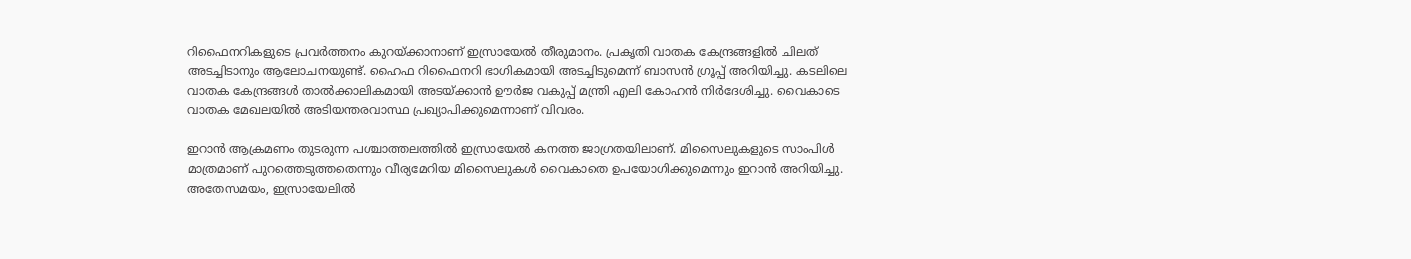റിഫൈനറികളുടെ പ്രവര്‍ത്തനം കുറയ്ക്കാനാണ് ഇസ്രായേല്‍ തീരുമാനം. പ്രകൃതി വാതക കേന്ദ്രങ്ങളില്‍ ചിലത് അടച്ചിടാനും ആലോചനയുണ്ട്. ഹൈഫ റിഫൈനറി ഭാഗികമായി അടച്ചിടുമെന്ന് ബാസന്‍ ഗ്രൂപ്പ് അറിയിച്ചു. കടലിലെ വാതക കേന്ദ്രങ്ങള്‍ താല്‍ക്കാലികമായി അടയ്ക്കാന്‍ ഊര്‍ജ വകുപ്പ് മന്ത്രി എലി കോഹന്‍ നിര്‍ദേശിച്ചു. വൈകാടെ വാതക മേഖലയില്‍ അടിയന്തരവാസ്ഥ പ്രഖ്യാപിക്കുമെന്നാണ് വിവരം.

ഇറാന്‍ ആക്രമണം തുടരുന്ന പശ്ചാത്തലത്തില്‍ ഇസ്രായേല്‍ കനത്ത ജാഗ്രതയിലാണ്. മിസൈലുകളുടെ സാംപിള്‍ മാത്രമാണ് പുറത്തെടുത്തതെന്നും വീര്യമേറിയ മിസൈലുകള്‍ വൈകാതെ ഉപയോഗിക്കുമെന്നും ഇറാന്‍ അറിയിച്ചു. അതേസമയം, ഇസ്രായേലില്‍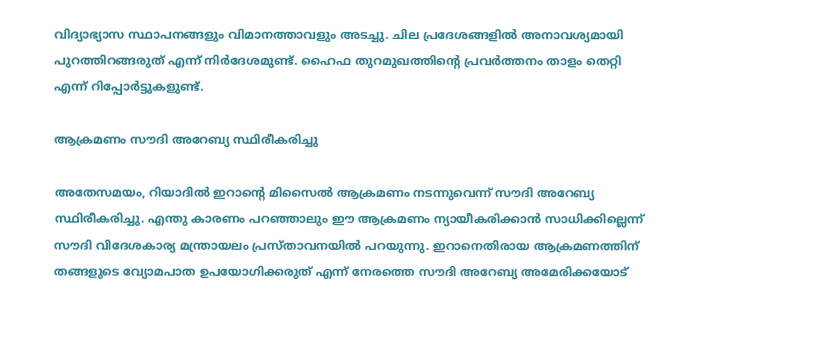വിദ്യാഭ്യാസ സ്ഥാപനങ്ങളും വിമാനത്താവളും അടച്ചു. ചില പ്രദേശങ്ങളില്‍ അനാവശ്യമായി പുറത്തിറങ്ങരുത് എന്ന് നിര്‍ദേശമുണ്ട്. ഹൈഫ തുറമുഖത്തിന്റെ പ്രവര്‍ത്തനം താളം തെറ്റി എന്ന് റിപ്പോര്‍ട്ടുകളുണ്ട്.

ആക്രമണം സൗദി അറേബ്യ സ്ഥിരീകരിച്ചു

അതേസമയം, റിയാദില്‍ ഇറാന്റെ മിസൈല്‍ ആക്രമണം നടന്നുവെന്ന് സൗദി അറേബ്യ സ്ഥിരീകരിച്ചു. എന്തു കാരണം പറഞ്ഞാലും ഈ ആക്രമണം ന്യായീകരിക്കാന്‍ സാധിക്കില്ലെന്ന് സൗദി വിദേശകാര്യ മന്ത്രായലം പ്രസ്താവനയില്‍ പറയുന്നു. ഇറാനെതിരായ ആക്രമണത്തിന് തങ്ങളുടെ വ്യോമപാത ഉപയോഗിക്കരുത് എന്ന് നേരത്തെ സൗദി അറേബ്യ അമേരിക്കയോട്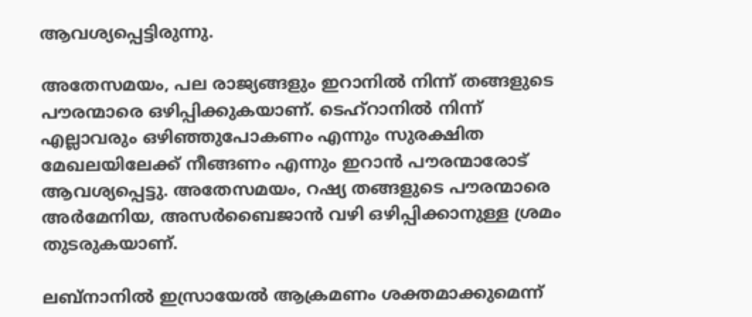ആവശ്യപ്പെട്ടിരുന്നു.

അതേസമയം, പല രാജ്യങ്ങളും ഇറാനില്‍ നിന്ന് തങ്ങളുടെ പൗരന്മാരെ ഒഴിപ്പിക്കുകയാണ്. ടെഹ്‌റാനില്‍ നിന്ന് എല്ലാവരും ഒഴിഞ്ഞുപോകണം എന്നും സുരക്ഷിത മേഖലയിലേക്ക് നീങ്ങണം എന്നും ഇറാന്‍ പൗരന്മാരോട് ആവശ്യപ്പെട്ടു. അതേസമയം, റഷ്യ തങ്ങളുടെ പൗരന്മാരെ അര്‍മേനിയ, അസര്‍ബൈജാന്‍ വഴി ഒഴിപ്പിക്കാനുള്ള ശ്രമം തുടരുകയാണ്.

ലബ്‌നാനില്‍ ഇസ്രായേല്‍ ആക്രമണം ശക്തമാക്കുമെന്ന്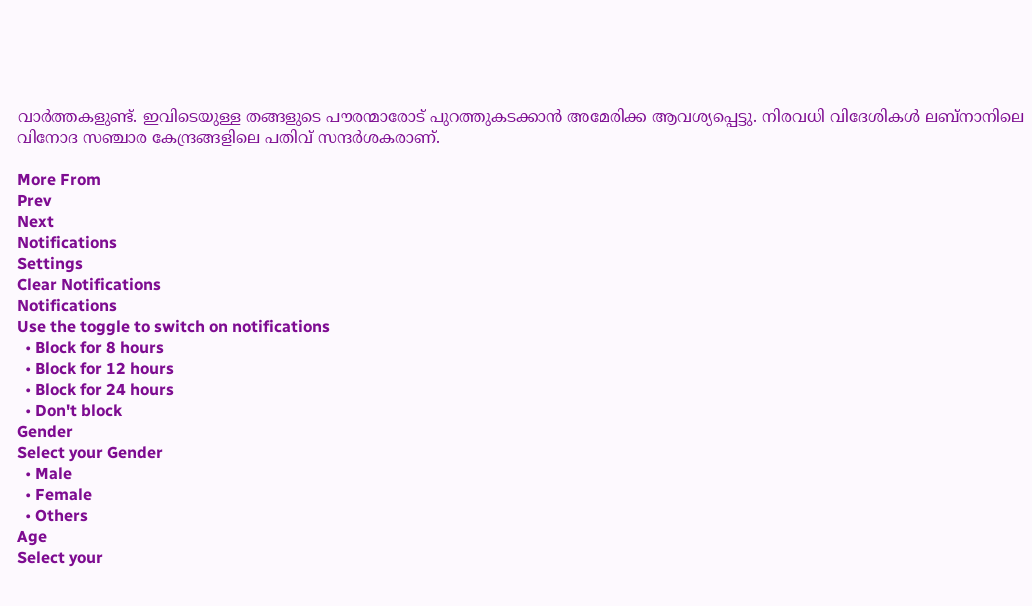വാര്‍ത്തകളുണ്ട്. ഇവിടെയുള്ള തങ്ങളുടെ പൗരന്മാരോട് പുറത്തുകടക്കാന്‍ അമേരിക്ക ആവശ്യപ്പെട്ടു. നിരവധി വിദേശികള്‍ ലബ്‌നാനിലെ വിനോദ സഞ്ചാര കേന്ദ്രങ്ങളിലെ പതിവ് സന്ദര്‍ശകരാണ്.

More From
Prev
Next
Notifications
Settings
Clear Notifications
Notifications
Use the toggle to switch on notifications
  • Block for 8 hours
  • Block for 12 hours
  • Block for 24 hours
  • Don't block
Gender
Select your Gender
  • Male
  • Female
  • Others
Age
Select your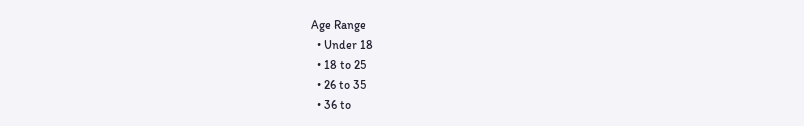Age Range
  • Under 18
  • 18 to 25
  • 26 to 35
  • 36 to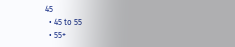45
  • 45 to 55
  • 55+